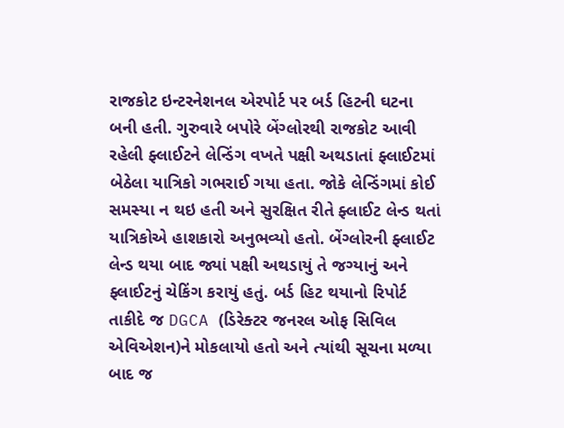રાજકોટ ઇન્ટરનેશનલ એરપોર્ટ પર બર્ડ હિટની ઘટના બની હતી. ગુરુવારે બપોરે બેંગ્લોરથી રાજકોટ આવી રહેલી ફ્લાઈટને લેન્ડિંગ વખતે પક્ષી અથડાતાં ફ્લાઈટમાં બેઠેલા યાત્રિકો ગભરાઈ ગયા હતા. જોકે લેન્ડિંગમાં કોઈ સમસ્યા ન થઇ હતી અને સુરક્ષિત રીતે ફ્લાઈટ લેન્ડ થતાં યાત્રિકોએ હાશકારો અનુભવ્યો હતો. બેંગ્લોરની ફ્લાઈટ લેન્ડ થયા બાદ જ્યાં પક્ષી અથડાયું તે જગ્યાનું અને ફ્લાઈટનું ચેકિંગ કરાયું હતું. બર્ડ હિટ થયાનો રિપોર્ટ તાકીદે જ DGCA (ડિરેક્ટર જનરલ ઓફ સિવિલ એવિએશન)ને મોકલાયો હતો અને ત્યાંથી સૂચના મળ્યા બાદ જ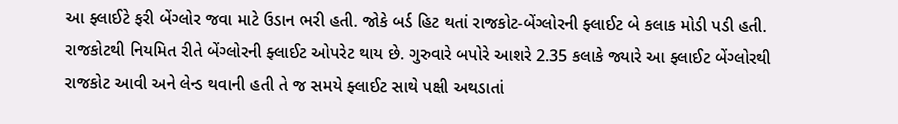આ ફ્લાઈટે ફરી બેંગ્લોર જવા માટે ઉડાન ભરી હતી. જોકે બર્ડ હિટ થતાં રાજકોટ-બેંગ્લોરની ફ્લાઈટ બે કલાક મોડી પડી હતી.
રાજકોટથી નિયમિત રીતે બેંગ્લોરની ફ્લાઈટ ઓપરેટ થાય છે. ગુરુવારે બપોરે આશરે 2.35 કલાકે જ્યારે આ ફ્લાઈટ બેંગ્લોરથી રાજકોટ આવી અને લેન્ડ થવાની હતી તે જ સમયે ફ્લાઈટ સાથે પક્ષી અથડાતાં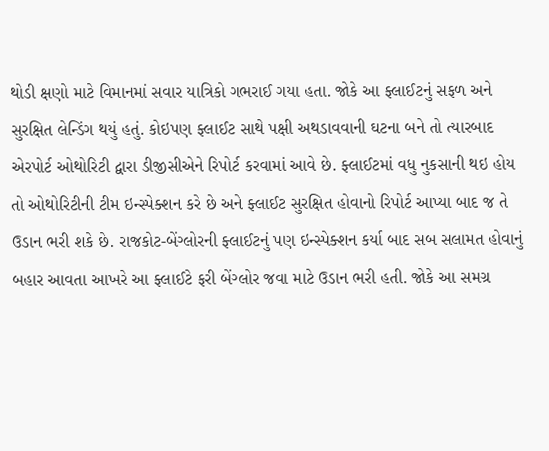થોડી ક્ષણો માટે વિમાનમાં સવાર યાત્રિકો ગભરાઈ ગયા હતા. જોકે આ ફ્લાઈટનું સફળ અને સુરક્ષિત લેન્ડિંગ થયું હતું. કોઇપણ ફ્લાઈટ સાથે પક્ષી અથડાવવાની ઘટના બને તો ત્યારબાદ એરપોર્ટ ઓથોરિટી દ્વારા ડીજીસીએને રિપોર્ટ કરવામાં આવે છે. ફ્લાઈટમાં વધુ નુકસાની થઇ હોય તો ઓથોરિટીની ટીમ ઇન્સ્પેક્શન કરે છે અને ફ્લાઈટ સુરક્ષિત હોવાનો રિપોર્ટ આપ્યા બાદ જ તે ઉડાન ભરી શકે છે. રાજકોટ-બેંગ્લોરની ફ્લાઈટનું પણ ઇન્સ્પેક્શન કર્યા બાદ સબ સલામત હોવાનું બહાર આવતા આખરે આ ફ્લાઈટે ફરી બેંગ્લોર જવા માટે ઉડાન ભરી હતી. જોકે આ સમગ્ર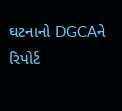ઘટનાનો DGCAને રિપોર્ટ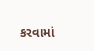કરવામાં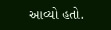આવ્યો હતો.